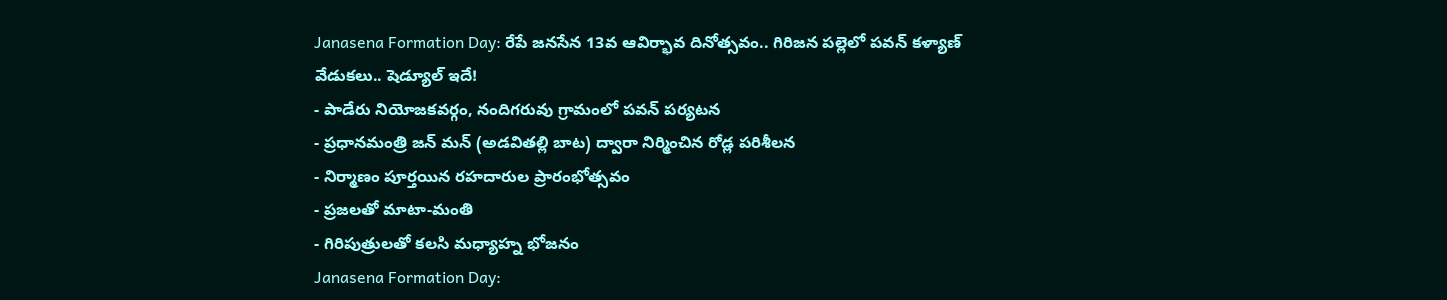Janasena Formation Day: రేపే జనసేన 13వ ఆవిర్భావ దినోత్సవం.. గిరిజన పల్లెలో పవన్ కళ్యాణ్ వేడుకలు.. షెడ్యూల్ ఇదే!
- పాడేరు నియోజకవర్గం, నందిగరువు గ్రామంలో పవన్ పర్యటన
- ప్రధానమంత్రి జన్ మన్ (అడవితల్లి బాట) ద్వారా నిర్మించిన రోడ్ల పరిశీలన
- నిర్మాణం పూర్తయిన రహదారుల ప్రారంభోత్సవం
- ప్రజలతో మాటా-మంతి
- గిరిపుత్రులతో కలసి మధ్యాహ్న భోజనం
Janasena Formation Day: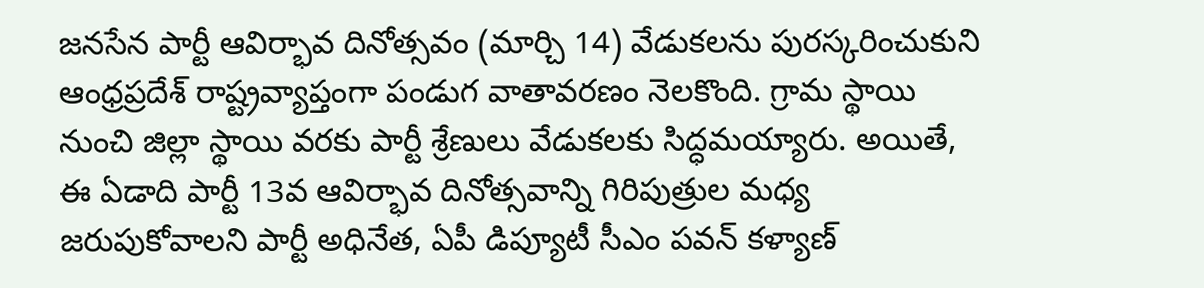జనసేన పార్టీ ఆవిర్భావ దినోత్సవం (మార్చి 14) వేడుకలను పురస్కరించుకుని ఆంధ్రప్రదేశ్ రాష్ట్రవ్యాప్తంగా పండుగ వాతావరణం నెలకొంది. గ్రామ స్థాయి నుంచి జిల్లా స్థాయి వరకు పార్టీ శ్రేణులు వేడుకలకు సిద్ధమయ్యారు. అయితే, ఈ ఏడాది పార్టీ 13వ ఆవిర్భావ దినోత్సవాన్ని గిరిపుత్రుల మధ్య జరుపుకోవాలని పార్టీ అధినేత, ఏపీ డిప్యూటీ సీఎం పవన్ కళ్యాణ్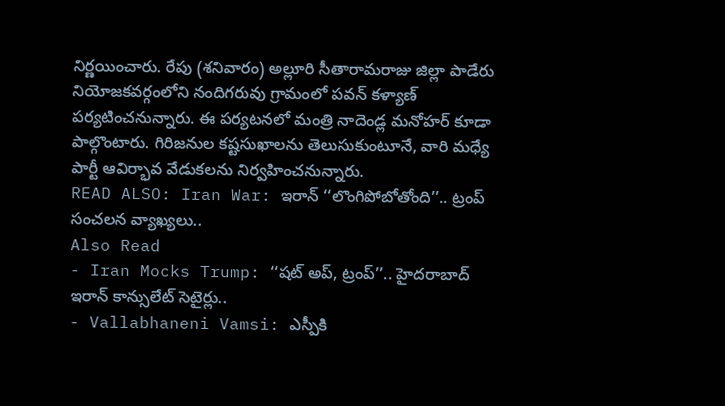నిర్ణయించారు. రేపు (శనివారం) అల్లూరి సీతారామరాజు జిల్లా పాడేరు నియోజకవర్గంలోని నందిగరువు గ్రామంలో పవన్ కళ్యాణ్ పర్యటించనున్నారు. ఈ పర్యటనలో మంత్రి నాదెండ్ల మనోహర్ కూడా పాల్గొంటారు. గిరిజనుల కష్టసుఖాలను తెలుసుకుంటూనే, వారి మధ్యే పార్టీ ఆవిర్భావ వేడుకలను నిర్వహించనున్నారు.
READ ALSO: Iran War: ఇరాన్ ‘‘లొంగిపోబోతోంది’’.. ట్రంప్ సంచలన వ్యాఖ్యలు..
Also Read
- Iran Mocks Trump: ‘‘షట్ అప్, ట్రంప్’’.. హైదరాబాద్ ఇరాన్ కాన్సులేట్ సెటైర్లు..
- Vallabhaneni Vamsi: ఎస్పీకి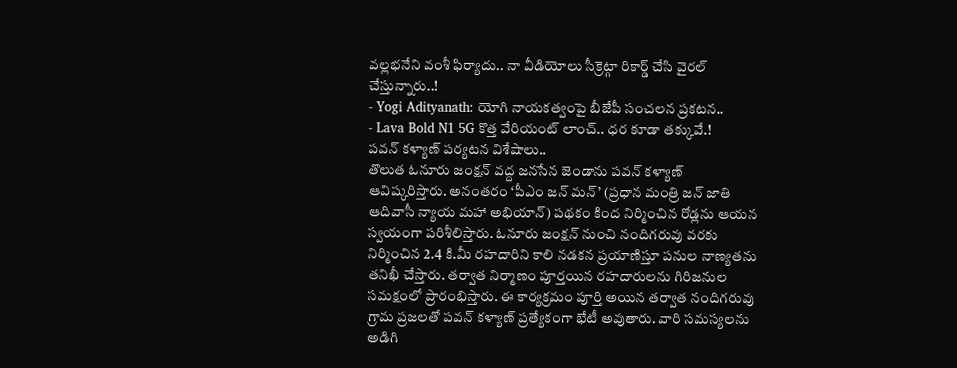వల్లభనేని వంశీ ఫిర్యాదు.. నా వీడియోలు సీక్రెట్గా రికార్డ్ చేసి వైరల్ చేస్తున్నారు..!
- Yogi Adityanath: యోగి నాయకత్వంపై బీజేపీ సంచలన ప్రకటన..
- Lava Bold N1 5G కొత్త వేరియంట్ లాంచ్.. ధర కూడా తక్కువే.!
పవన్ కళ్యాణ్ పర్యటన విశేషాలు..
తొలుత ఓనూరు జంక్షన్ వద్ద జనసేన జెండాను పవన్ కళ్యాణ్ ఆవిష్కరిస్తారు. అనంతరం ‘పీఎం జన్ మన్’ (ప్రధాన మంత్రి జన్ జాతి ఆదివాసీ న్యాయ మహా అభియాన్) పథకం కింద నిర్మించిన రోడ్లను ఆయన స్వయంగా పరిశీలిస్తారు. ఓనూరు జంక్షన్ నుంచి నందిగరువు వరకు నిర్మించిన 2.4 కి.మీ రహదారిని కాలి నడకన ప్రయాణిస్తూ పనుల నాణ్యతను తనిఖీ చేస్తారు. తర్వాత నిర్మాణం పూర్తయిన రహదారులను గిరిజనుల సమక్షంలో ప్రారంభిస్తారు. ఈ కార్యక్రమం పూర్తి అయిన తర్వాత నందిగరువు గ్రామ ప్రజలతో పవన్ కళ్యాణ్ ప్రత్యేకంగా భేటీ అవుతారు. వారి సమస్యలను అడిగి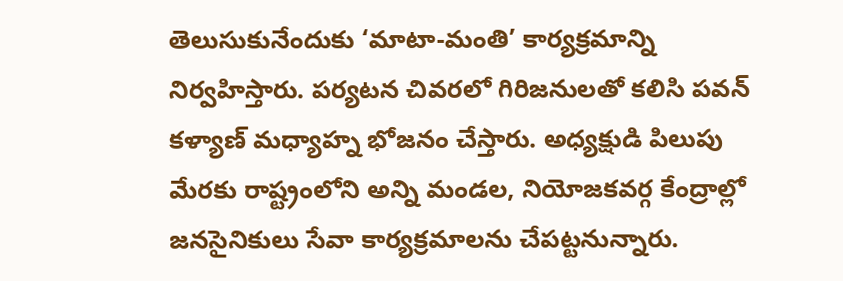తెలుసుకునేందుకు ‘మాటా-మంతి’ కార్యక్రమాన్ని నిర్వహిస్తారు. పర్యటన చివరలో గిరిజనులతో కలిసి పవన్ కళ్యాణ్ మధ్యాహ్న భోజనం చేస్తారు. అధ్యక్షుడి పిలుపు మేరకు రాష్ట్రంలోని అన్ని మండల, నియోజకవర్గ కేంద్రాల్లో జనసైనికులు సేవా కార్యక్రమాలను చేపట్టనున్నారు.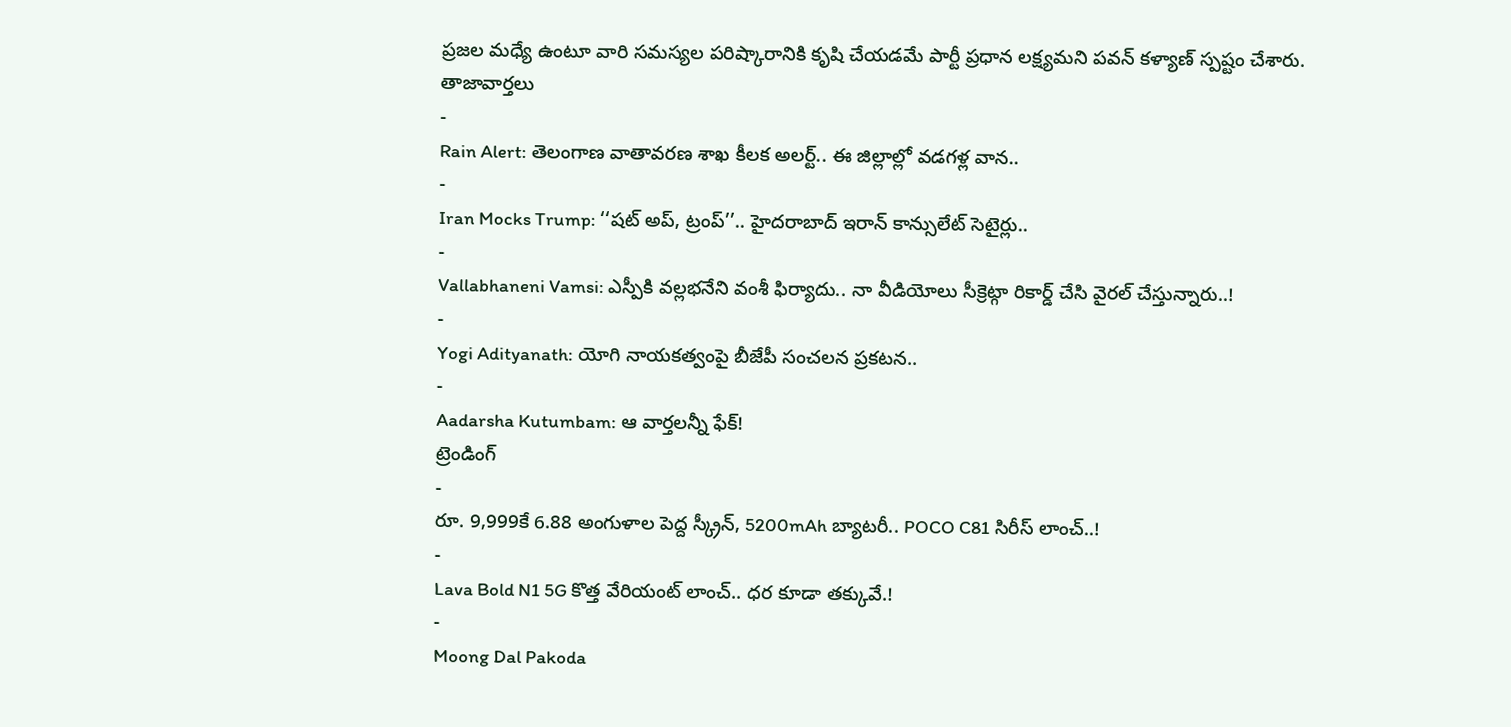ప్రజల మధ్యే ఉంటూ వారి సమస్యల పరిష్కారానికి కృషి చేయడమే పార్టీ ప్రధాన లక్ష్యమని పవన్ కళ్యాణ్ స్పష్టం చేశారు.
తాజావార్తలు
-
Rain Alert: తెలంగాణ వాతావరణ శాఖ కీలక అలర్ట్.. ఈ జిల్లాల్లో వడగళ్ల వాన..
-
Iran Mocks Trump: ‘‘షట్ అప్, ట్రంప్’’.. హైదరాబాద్ ఇరాన్ కాన్సులేట్ సెటైర్లు..
-
Vallabhaneni Vamsi: ఎస్పీకి వల్లభనేని వంశీ ఫిర్యాదు.. నా వీడియోలు సీక్రెట్గా రికార్డ్ చేసి వైరల్ చేస్తున్నారు..!
-
Yogi Adityanath: యోగి నాయకత్వంపై బీజేపీ సంచలన ప్రకటన..
-
Aadarsha Kutumbam: ఆ వార్తలన్నీ ఫేక్!
ట్రెండింగ్
-
రూ. 9,999కే 6.88 అంగుళాల పెద్ద స్క్రీన్, 5200mAh బ్యాటరీ.. POCO C81 సిరీస్ లాంచ్..!
-
Lava Bold N1 5G కొత్త వేరియంట్ లాంచ్.. ధర కూడా తక్కువే.!
-
Moong Dal Pakoda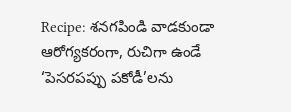Recipe: శనగపిండి వాడకుండా ఆరోగ్యకరంగా, రుచిగా ఉండే ‘పెసరపప్పు పకోడీ’లను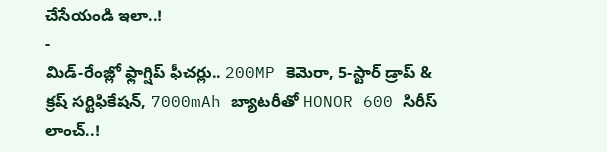చేసేయండి ఇలా..!
-
మిడ్-రేంజ్లో ఫ్లాగ్షిప్ ఫీచర్లు.. 200MP కెమెరా, 5-స్టార్ డ్రాప్ & క్రష్ సర్టిఫికేషన్, 7000mAh బ్యాటరీతో HONOR 600 సిరీస్ లాంచ్..!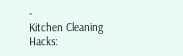-
Kitchen Cleaning Hacks: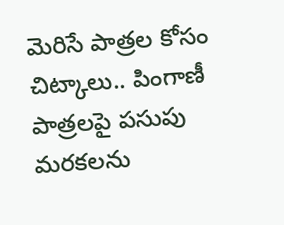మెరిసే పాత్రల కోసం చిట్కాలు.. పింగాణీ పాత్రలపై పసుపు మరకలను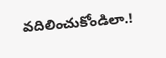వదిలించుకోండిలా.!